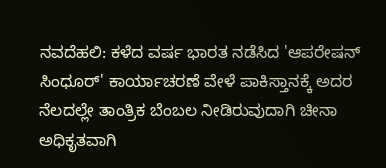ನವದೆಹಲಿ: ಕಳೆದ ವರ್ಷ ಭಾರತ ನಡೆಸಿದ 'ಆಪರೇಷನ್ ಸಿಂಧೂರ್' ಕಾರ್ಯಾಚರಣೆ ವೇಳೆ ಪಾಕಿಸ್ತಾನಕ್ಕೆ ಅದರ ನೆಲದಲ್ಲೇ ತಾಂತ್ರಿಕ ಬೆಂಬಲ ನೀಡಿರುವುದಾಗಿ ಚೀನಾ ಅಧಿಕೃತವಾಗಿ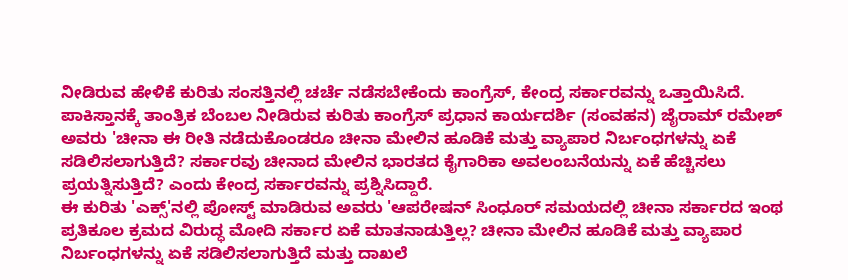ನೀಡಿರುವ ಹೇಳಿಕೆ ಕುರಿತು ಸಂಸತ್ತಿನಲ್ಲಿ ಚರ್ಚೆ ನಡೆಸಬೇಕೆಂದು ಕಾಂಗ್ರೆಸ್, ಕೇಂದ್ರ ಸರ್ಕಾರವನ್ನು ಒತ್ತಾಯಿಸಿದೆ.
ಪಾಕಿಸ್ತಾನಕ್ಕೆ ತಾಂತ್ರಿಕ ಬೆಂಬಲ ನೀಡಿರುವ ಕುರಿತು ಕಾಂಗ್ರೆಸ್ ಪ್ರಧಾನ ಕಾರ್ಯದರ್ಶಿ (ಸಂವಹನ) ಜೈರಾಮ್ ರಮೇಶ್ ಅವರು 'ಚೀನಾ ಈ ರೀತಿ ನಡೆದುಕೊಂಡರೂ ಚೀನಾ ಮೇಲಿನ ಹೂಡಿಕೆ ಮತ್ತು ವ್ಯಾಪಾರ ನಿರ್ಬಂಧಗಳನ್ನು ಏಕೆ ಸಡಿಲಿಸಲಾಗುತ್ತಿದೆ? ಸರ್ಕಾರವು ಚೀನಾದ ಮೇಲಿನ ಭಾರತದ ಕೈಗಾರಿಕಾ ಅವಲಂಬನೆಯನ್ನು ಏಕೆ ಹೆಚ್ಚಿಸಲು ಪ್ರಯತ್ನಿಸುತ್ತಿದೆ? ಎಂದು ಕೇಂದ್ರ ಸರ್ಕಾರವನ್ನು ಪ್ರಶ್ನಿಸಿದ್ದಾರೆ.
ಈ ಕುರಿತು 'ಎಕ್ಸ್'ನಲ್ಲಿ ಪೋಸ್ಟ್ ಮಾಡಿರುವ ಅವರು 'ಆಪರೇಷನ್ ಸಿಂಧೂರ್ ಸಮಯದಲ್ಲಿ ಚೀನಾ ಸರ್ಕಾರದ ಇಂಥ ಪ್ರತಿಕೂಲ ಕ್ರಮದ ವಿರುದ್ಧ ಮೋದಿ ಸರ್ಕಾರ ಏಕೆ ಮಾತನಾಡುತ್ತಿಲ್ಲ? ಚೀನಾ ಮೇಲಿನ ಹೂಡಿಕೆ ಮತ್ತು ವ್ಯಾಪಾರ ನಿರ್ಬಂಧಗಳನ್ನು ಏಕೆ ಸಡಿಲಿಸಲಾಗುತ್ತಿದೆ ಮತ್ತು ದಾಖಲೆ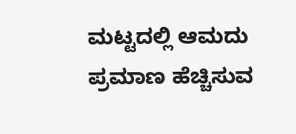ಮಟ್ಟದಲ್ಲಿ ಆಮದು ಪ್ರಮಾಣ ಹೆಚ್ಚಿಸುವ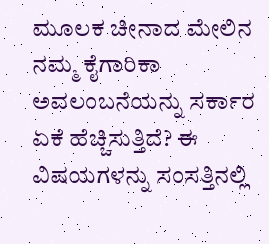ಮೂಲಕ ಚೀನಾದ ಮೇಲಿನ ನಮ್ಮ ಕೈಗಾರಿಕಾ ಅವಲಂಬನೆಯನ್ನು ಸರ್ಕಾರ ಏಕೆ ಹೆಚ್ಚಿಸುತ್ತಿದೆ? ಈ ವಿಷಯಗಳನ್ನು ಸಂಸತ್ತಿನಲ್ಲಿ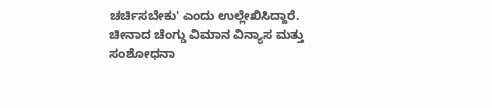ಚರ್ಚಿಸಬೇಕು' ಎಂದು ಉಲ್ಲೇಖಿಸಿದ್ದಾರೆ.
ಚೀನಾದ ಚೆಂಗ್ಡು ವಿಮಾನ ವಿನ್ಯಾಸ ಮತ್ತು ಸಂಶೋಧನಾ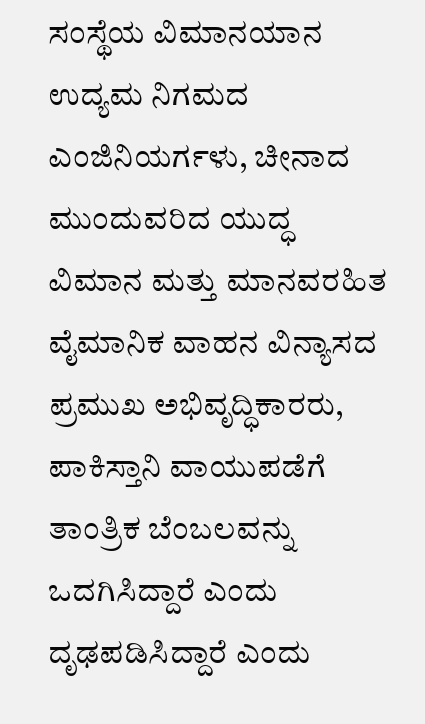ಸಂಸ್ಥೆಯ ವಿಮಾನಯಾನ ಉದ್ಯಮ ನಿಗಮದ ಎಂಜಿನಿಯರ್ಗಳು, ಚೀನಾದ ಮುಂದುವರಿದ ಯುದ್ಧ ವಿಮಾನ ಮತ್ತು ಮಾನವರಹಿತ ವೈಮಾನಿಕ ವಾಹನ ವಿನ್ಯಾಸದ ಪ್ರಮುಖ ಅಭಿವೃದ್ಧಿಕಾರರು, ಪಾಕಿಸ್ತಾನಿ ವಾಯುಪಡೆಗೆ ತಾಂತ್ರಿಕ ಬೆಂಬಲವನ್ನು ಒದಗಿಸಿದ್ದಾರೆ ಎಂದು ದೃಢಪಡಿಸಿದ್ದಾರೆ ಎಂದು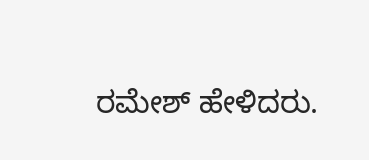ರಮೇಶ್ ಹೇಳಿದರು.